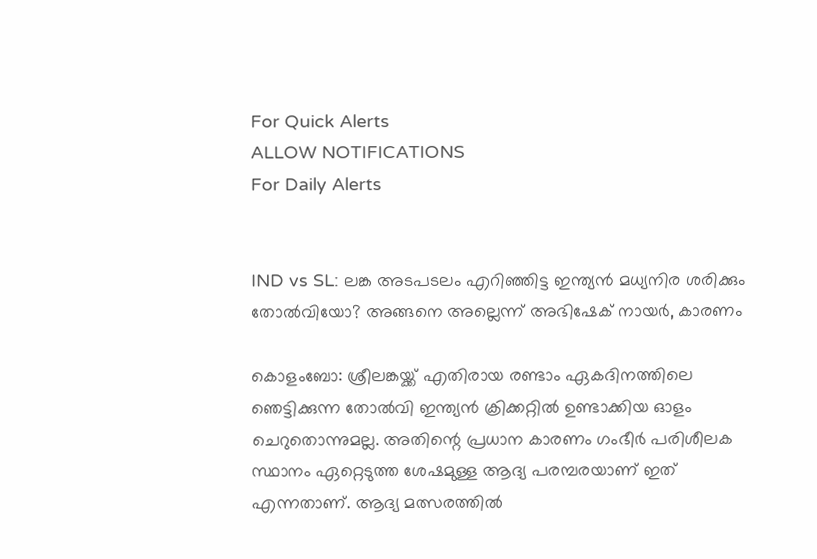For Quick Alerts
ALLOW NOTIFICATIONS
For Daily Alerts


IND vs SL: ലങ്ക അടപടലം എറിഞ്ഞിട്ട ഇന്ത്യൻ മധ്യനിര ശരിക്കും തോൽവിയോ? അങ്ങനെ അല്ലെന്ന് അഭിഷേക് നായർ, കാരണം

കൊളംബോ: ശ്രീലങ്കയ്ക്ക് എതിരായ രണ്ടാം ഏകദിനത്തിലെ ഞെട്ടിക്കുന്ന തോൽവി ഇന്ത്യൻ ക്രിക്കറ്റിൽ ഉണ്ടാക്കിയ ഓളം ചെറുതൊന്നുമല്ല. അതിന്റെ പ്രധാന കാരണം ഗംഭീർ പരിശീലക സ്ഥാനം ഏറ്റെടുത്ത ശേഷമുള്ള ആദ്യ പരമ്പരയാണ് ഇത് എന്നതാണ്. ആദ്യ മത്സരത്തിൽ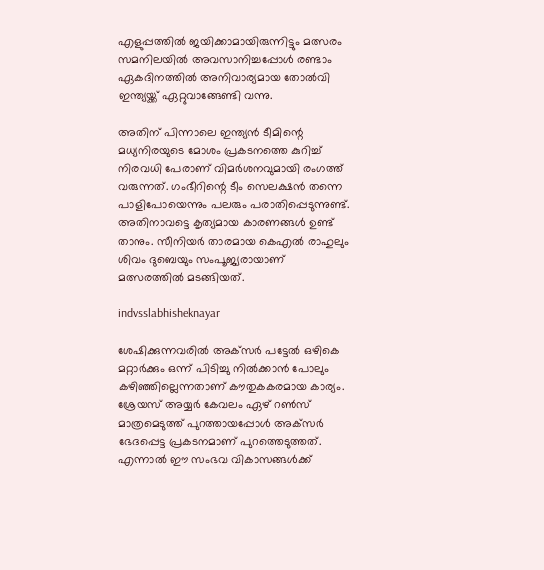എളുപ്പത്തിൽ ജയിക്കാമായിരുന്നിട്ടും മത്സരം സമനിലയിൽ അവസാനിച്ചപ്പോൾ രണ്ടാം ഏകദിനത്തിൽ അനിവാര്യമായ തോൽവി ഇന്ത്യയ്ക്ക് ഏറ്റുവാങ്ങേണ്ടി വന്നു.

അതിന് പിന്നാലെ ഇന്ത്യൻ ടീമിന്റെ മധ്യനിരയുടെ മോശം പ്രകടനത്തെ കുറിച്ച് നിരവധി പേരാണ് വിമർശനവുമായി രംഗത്ത് വരുന്നത്. ഗംഭീറിന്റെ ടീം സെലക്ഷൻ തന്നെ പാളിപോയെന്നും പലരും പരാതിപ്പെടുന്നുണ്ട്. അതിനാവട്ടെ കൃത്യമായ കാരണങ്ങൾ ഉണ്ട് താനും. സീനിയർ താരമായ കെഎൽ രാഹുലും ശിവം ദുബെയും സംപൂജ്യരായാണ് മത്സരത്തിൽ മടങ്ങിയത്.

indvsslabhisheknayar

ശേഷിക്കുന്നവരിൽ അക്‌സർ പട്ടേൽ ഒഴികെ മറ്റാർക്കും ഒന്ന് പിടിച്ചു നിൽക്കാൻ പോലും കഴിഞ്ഞില്ലെന്നതാണ് കൗതുകകരമായ കാര്യം. ശ്രേയസ് അയ്യർ കേവലം ഏഴ് റൺസ് മാത്രമെടുത്ത് പുറത്തായപ്പോൾ അക്‌സർ ഭേദപ്പെട്ട പ്രകടനമാണ് പുറത്തെടുത്തത്. എന്നാൽ ഈ സംഭവ വികാസങ്ങൾക്ക്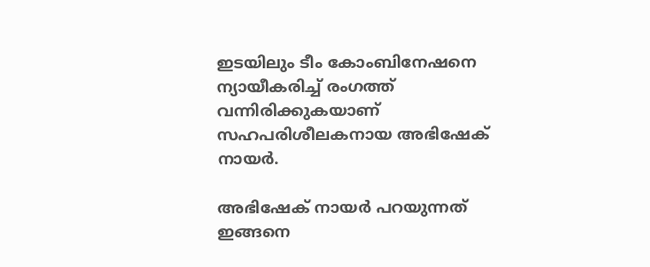ഇടയിലും ടീം കോംബിനേഷനെ ന്യായീകരിച്ച് രംഗത്ത് വന്നിരിക്കുകയാണ് സഹപരിശീലകനായ അഭിഷേക് നായർ.

അഭിഷേക് നായർ പറയുന്നത് ഇങ്ങനെ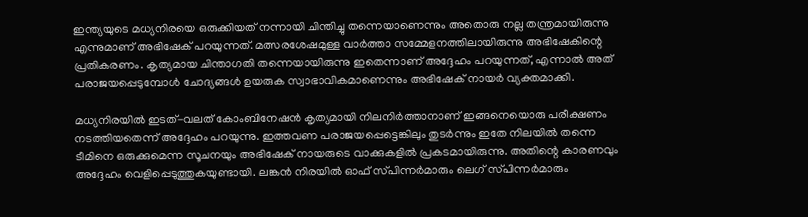ഇന്ത്യയുടെ മധ്യനിരയെ ഒരുക്കിയത് നന്നായി ചിന്തിച്ചു തന്നെയാണെന്നും അതൊരു നല്ല തന്ത്രമായിരുന്നു എന്നുമാണ് അഭിഷേക് പറയുന്നത്. മത്സരശേഷമുള്ള വാർത്താ സമ്മേളനത്തിലായിരുന്നു അഭിഷേകിന്റെ പ്രതികരണം. കൃത്യമായ ചിന്താഗതി തന്നെയായിരുന്നു ഇതെന്നാണ് അദ്ദേഹം പറയുന്നത്, എന്നാൽ അത് പരാജയപ്പെടുമ്പോൾ ചോദ്യങ്ങൾ ഉയരുക സ്വാഭാവികമാണെന്നും അഭിഷേക് നായർ വ്യക്തമാക്കി.

മധ്യനിരയിൽ ഇടത്-വലത് കോംബിനേഷൻ കൃത്യമായി നിലനിർത്താനാണ് ഇങ്ങനെയൊരു പരീക്ഷണം നടത്തിയതെന്ന് അദ്ദേഹം പറയുന്നു. ഇത്തവണ പരാജയപ്പെട്ടെങ്കിലും തുടർന്നും ഇതേ നിലയിൽ തന്നെ ടീമിനെ ഒരുക്കുമെന്ന സൂചനയും അഭിഷേക് നായരുടെ വാക്കുകളിൽ പ്രകടമായിരുന്നു. അതിന്റെ കാരണവും അദ്ദേഹം വെളിപ്പെടുത്തുകയുണ്ടായി. ലങ്കൻ നിരയിൽ ഓഫ് സ്‌പിന്നർമാരും ലെഗ് സ്‌പിന്നർമാരും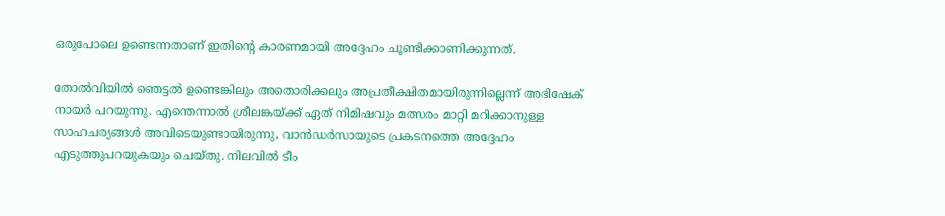ഒരുപോലെ ഉണ്ടെന്നതാണ് ഇതിന്റെ കാരണമായി അദ്ദേഹം ചൂണ്ടിക്കാണിക്കുന്നത്.

തോൽ‌വിയിൽ ഞെട്ടൽ ഉണ്ടെങ്കിലും അതൊരിക്കലും അപ്രതീക്ഷിതമായിരുന്നില്ലെന്ന് അഭിഷേക് നായർ പറയുന്നു. എന്തെന്നാൽ ശ്രീലങ്കയ്ക്ക് ഏത് നിമിഷവും മത്സരം മാറ്റി മറിക്കാനുള്ള സാഹചര്യങ്ങൾ അവിടെയുണ്ടായിരുന്നു, വാൻഡർസായുടെ പ്രകടനത്തെ അദ്ദേഹം എടുത്തുപറയുകയും ചെയ്‌തു. നിലവിൽ ടീം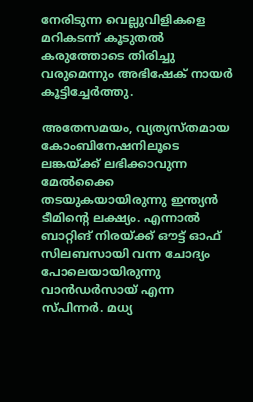നേരിടുന്ന വെല്ലുവിളികളെ മറികടന്ന് കൂടുതൽ കരുത്തോടെ തിരിച്ചു വരുമെന്നും അഭിഷേക് നായർ കൂട്ടിച്ചേർത്തു.

അതേസമയം, വ്യത്യസ്‌തമായ കോംബിനേഷനിലൂടെ ലങ്കയ്ക്ക് ലഭിക്കാവുന്ന മേൽക്കൈ തടയുകയായിരുന്നു ഇന്ത്യൻ ടീമിന്റെ ലക്ഷ്യം. എന്നാൽ ബാറ്റിങ് നിരയ്ക്ക് ഔട്ട് ഓഫ് സിലബസായി വന്ന ചോദ്യം പോലെയായിരുന്നു വാൻഡർസായ് എന്ന സ്‌പിന്നർ. മധ്യ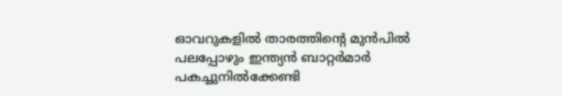ഓവറുകളിൽ താരത്തിന്റെ മുൻപിൽ പലപ്പോഴും ഇന്ത്യൻ ബാറ്റർമാർ പകച്ചുനിൽക്കേണ്ടി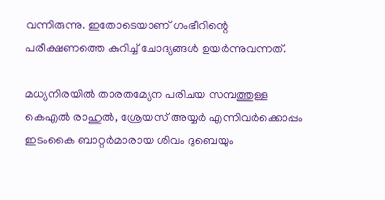വന്നിരുന്നു. ഇതോടെയാണ് ഗംഭീറിന്റെ പരീക്ഷണത്തെ കുറിച്ച് ചോദ്യങ്ങൾ ഉയർന്നുവന്നത്.

മധ്യനിരയിൽ താരതമ്യേന പരിചയ സമ്പത്തുള്ള കെഎൽ രാഹുൽ, ശ്രേയസ് അയ്യർ എന്നിവർക്കൊപ്പം ഇടംകൈ ബാറ്റർമാരായ ശിവം ദുബെയും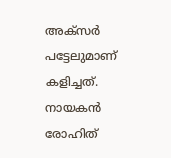അക്‌സർ പട്ടേലുമാണ് കളിച്ചത്. നായകൻ രോഹിത്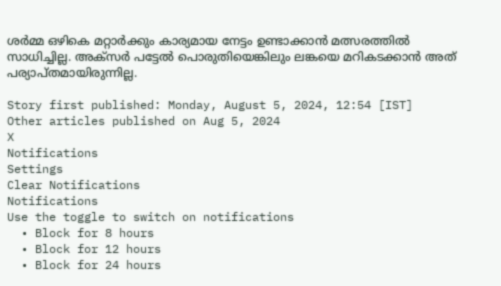ശർമ്മ ഒഴികെ മറ്റാർക്കും കാര്യമായ നേട്ടം ഉണ്ടാക്കാൻ മത്സരത്തിൽ സാധിച്ചില്ല. അക്‌സർ പട്ടേൽ പൊരുതിയെങ്കിലും ലങ്കയെ മറികടക്കാൻ അത് പര്യാപ്‌തമായിരുന്നില്ല.

Story first published: Monday, August 5, 2024, 12:54 [IST]
Other articles published on Aug 5, 2024
X
Notifications
Settings
Clear Notifications
Notifications
Use the toggle to switch on notifications
  • Block for 8 hours
  • Block for 12 hours
  • Block for 24 hours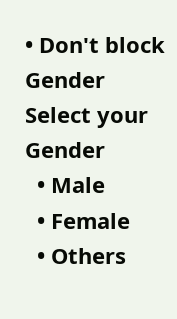• Don't block
Gender
Select your Gender
  • Male
  • Female
  • Others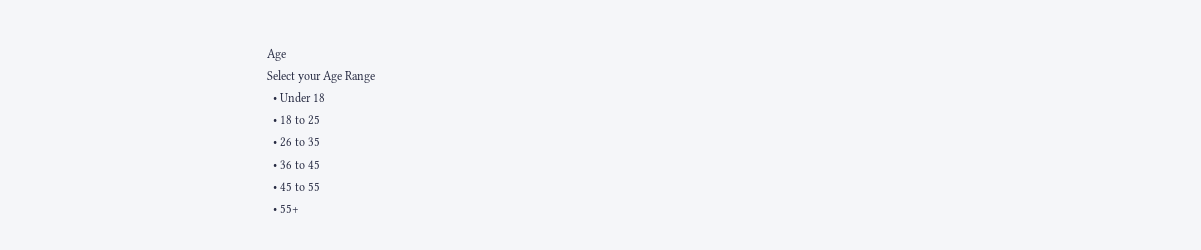Age
Select your Age Range
  • Under 18
  • 18 to 25
  • 26 to 35
  • 36 to 45
  • 45 to 55
  • 55+